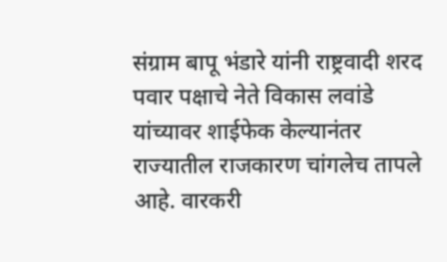संग्राम बापू भंडारे यांनी राष्ट्रवादी शरद पवार पक्षाचे नेते विकास लवांडे यांच्यावर शाईफेक केल्यानंतर राज्यातील राजकारण चांगलेच तापले आहे. वारकरी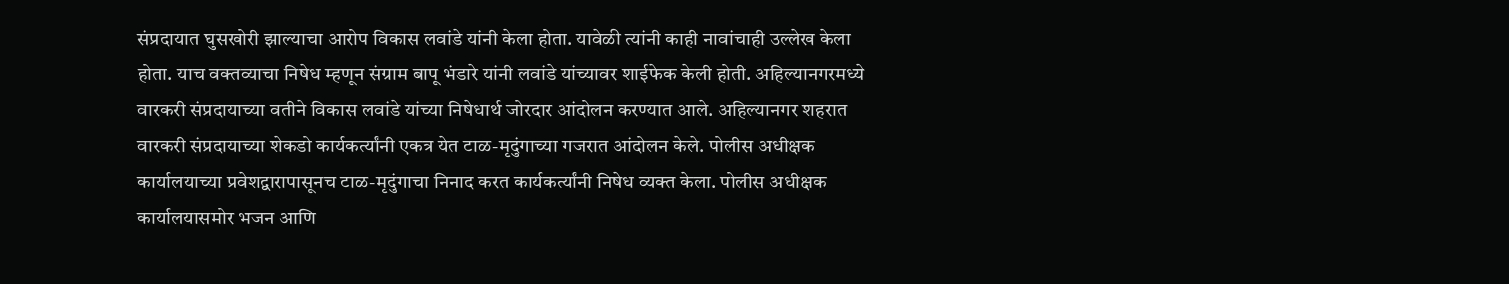संप्रदायात घुसखोरी झाल्याचा आरोप विकास लवांडे यांनी केला होता. यावेळी त्यांनी काही नावांचाही उल्लेख केला होता. याच वक्तव्याचा निषेध म्हणून संग्राम बापू भंडारे यांनी लवांडे यांच्यावर शाईफेक केली होती. अहिल्यानगरमध्ये वारकरी संप्रदायाच्या वतीने विकास लवांडे यांच्या निषेधार्थ जोरदार आंदोलन करण्यात आले. अहिल्यानगर शहरात वारकरी संप्रदायाच्या शेकडो कार्यकर्त्यांनी एकत्र येत टाळ-मृदुंगाच्या गजरात आंदोलन केले. पोलीस अधीक्षक कार्यालयाच्या प्रवेशद्वारापासूनच टाळ-मृदुंगाचा निनाद करत कार्यकर्त्यांनी निषेध व्यक्त केला. पोलीस अधीक्षक कार्यालयासमोर भजन आणि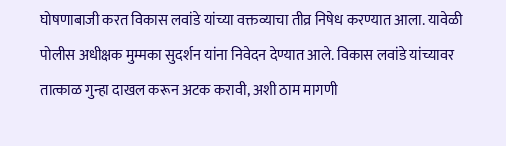घोषणाबाजी करत विकास लवांडे यांच्या वक्तव्याचा तीव्र निषेध करण्यात आला. यावेळी पोलीस अधीक्षक मुम्मका सुदर्शन यांना निवेदन देण्यात आले. विकास लवांडे यांच्यावर तात्काळ गुन्हा दाखल करून अटक करावी, अशी ठाम मागणी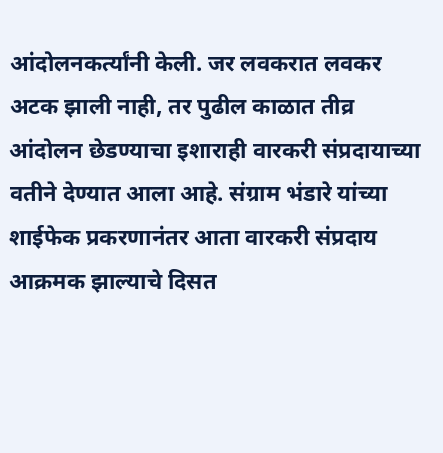आंदोलनकर्त्यांनी केली. जर लवकरात लवकर अटक झाली नाही, तर पुढील काळात तीव्र आंदोलन छेडण्याचा इशाराही वारकरी संप्रदायाच्या वतीने देण्यात आला आहे. संग्राम भंडारे यांच्या शाईफेक प्रकरणानंतर आता वारकरी संप्रदाय आक्रमक झाल्याचे दिसत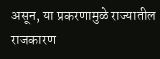असून, या प्रकरणामुळे राज्यातील राजकारण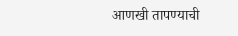आणखी तापण्याची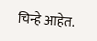चिन्हे आहेत.